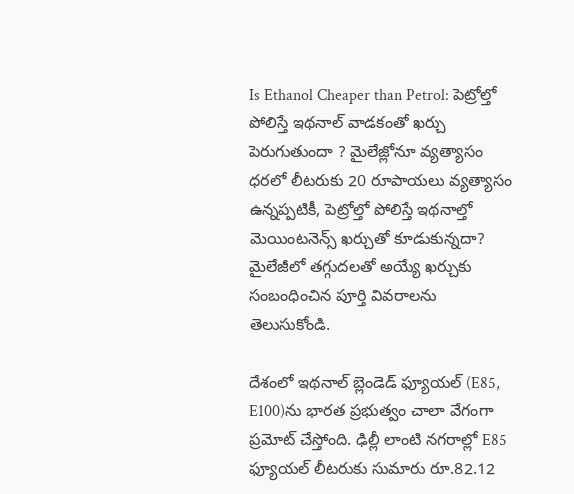Is Ethanol Cheaper than Petrol: పెట్రోల్తో పోలిస్తే ఇథనాల్ వాడకంతో ఖర్చు పెరుగుతుందా ? మైలేజ్లోనూ వ్యత్యాసం
ధరలో లీటరుకు 20 రూపాయలు వ్యత్యాసం ఉన్నప్పటికీ, పెట్రోల్తో పోలిస్తే ఇథనాల్తో మెయింటనెన్స్ ఖర్చుతో కూడుకున్నదా? మైలేజీలో తగ్గుదలతో అయ్యే ఖర్చుకు సంబంధించిన పూర్తి వివరాలను తెలుసుకోండి.

దేశంలో ఇథనాల్ బ్లెండెడ్ ఫ్యూయల్ (E85, E100)ను భారత ప్రభుత్వం చాలా వేగంగా ప్రమోట్ చేస్తోంది. ఢిల్లీ లాంటి నగరాల్లో E85 ఫ్యూయల్ లీటరుకు సుమారు రూ.82.12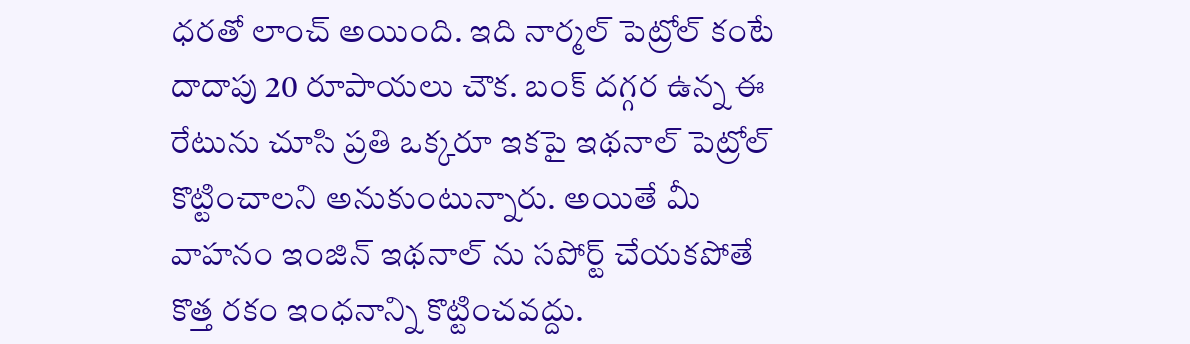ధరతో లాంచ్ అయింది. ఇది నార్మల్ పెట్రోల్ కంటే దాదాపు 20 రూపాయలు చౌక. బంక్ దగ్గర ఉన్న ఈ రేటును చూసి ప్రతి ఒక్కరూ ఇకపై ఇథనాల్ పెట్రోల్ కొట్టించాలని అనుకుంటున్నారు. అయితే మీ వాహనం ఇంజిన్ ఇథనాల్ ను సపోర్ట్ చేయకపోతే కొత్త రకం ఇంధనాన్ని కొట్టించవద్దు.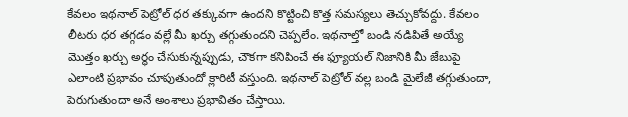కేవలం ఇథనాల్ పెట్రోల్ ధర తక్కువగా ఉందని కొట్టించి కొత్త సమస్యలు తెచ్చుకోవద్దు. కేవలం లీటరు ధర తగ్గడం వల్లే మీ ఖర్చు తగ్గుతుందని చెప్పలేం. ఇథనాల్తో బండి నడిపితే అయ్యే మొత్తం ఖర్చు అర్థం చేసుకున్నప్పుడు, చౌకగా కనిపించే ఈ ఫ్యూయల్ నిజానికి మీ జేబుపై ఎలాంటి ప్రభావం చూపుతుందో క్లారిటీ వస్తుంది. ఇథనాల్ పెట్రోల్ వల్ల బండి మైలేజీ తగ్గుతుందా, పెరుగుతుందా అనే అంశాలు ప్రభావితం చేస్తాయి.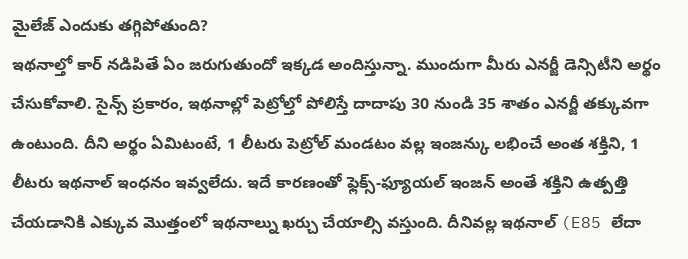మైలేజ్ ఎందుకు తగ్గిపోతుంది?
ఇథనాల్తో కార్ నడిపితే ఏం జరుగుతుందో ఇక్కడ అందిస్తున్నా. ముందుగా మీరు ఎనర్జీ డెన్సిటీని అర్థం చేసుకోవాలి. సైన్స్ ప్రకారం, ఇథనాల్లో పెట్రోల్తో పోలిస్తే దాదాపు 30 నుండి 35 శాతం ఎనర్జీ తక్కువగా ఉంటుంది. దీని అర్థం ఏమిటంటే, 1 లీటరు పెట్రోల్ మండటం వల్ల ఇంజన్కు లభించే అంత శక్తిని, 1 లీటరు ఇథనాల్ ఇంధనం ఇవ్వలేదు. ఇదే కారణంతో ఫ్లెక్స్-ఫ్యూయల్ ఇంజన్ అంతే శక్తిని ఉత్పత్తి చేయడానికి ఎక్కువ మొత్తంలో ఇథనాల్ను ఖర్చు చేయాల్సి వస్తుంది. దీనివల్ల ఇథనాల్ (E85 లేదా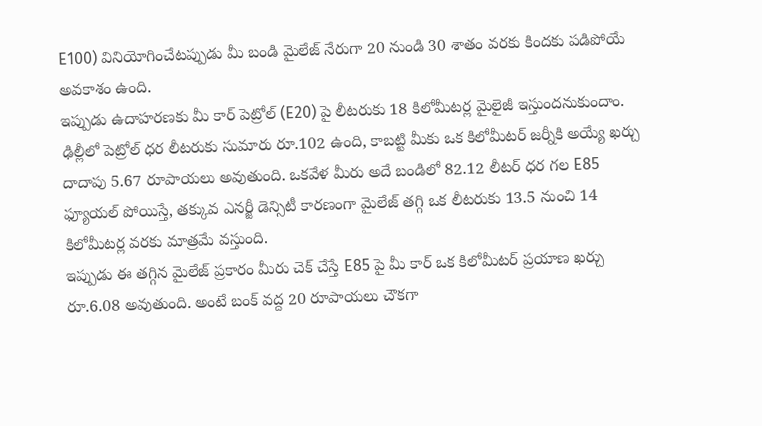E100) వినియోగించేటప్పుడు మీ బండి మైలేజ్ నేరుగా 20 నుండి 30 శాతం వరకు కిందకు పడిపోయే అవకాశం ఉంది.
ఇప్పుడు ఉదాహరణకు మీ కార్ పెట్రోల్ (E20) పై లీటరుకు 18 కిలోమీటర్ల మైలైజీ ఇస్తుందనుకుందాం. ఢిల్లీలో పెట్రోల్ ధర లీటరుకు సుమారు రూ.102 ఉంది, కాబట్టి మీకు ఒక కిలోమీటర్ జర్నీకి అయ్యే ఖర్చు దాదాపు 5.67 రూపాయలు అవుతుంది. ఒకవేళ మీరు అదే బండిలో 82.12 లీటర్ ధర గల E85 ఫ్యూయల్ పోయిస్తే, తక్కువ ఎనర్జీ డెన్సిటీ కారణంగా మైలేజ్ తగ్గి ఒక లీటరుకు 13.5 నుంచి 14 కిలోమీటర్ల వరకు మాత్రమే వస్తుంది.
ఇప్పుడు ఈ తగ్గిన మైలేజ్ ప్రకారం మీరు చెక్ చేస్తే E85 పై మీ కార్ ఒక కిలోమీటర్ ప్రయాణ ఖర్చు రూ.6.08 అవుతుంది. అంటే బంక్ వద్ద 20 రూపాయలు చౌకగా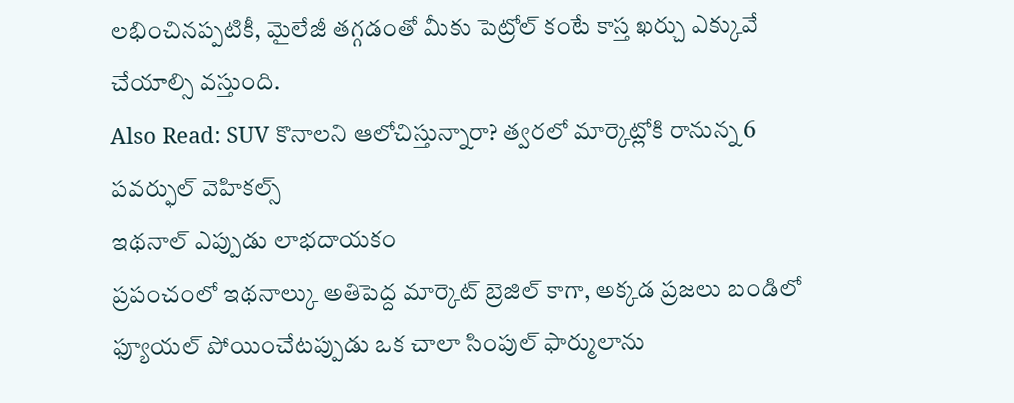లభించినప్పటికీ, మైలేజీ తగ్గడంతో మీకు పెట్రోల్ కంటే కాస్త ఖర్చు ఎక్కువే చేయాల్సి వస్తుంది.
Also Read: SUV కొనాలని ఆలోచిస్తున్నారా? త్వరలో మార్కెట్లోకి రానున్న 6 పవర్ఫుల్ వెహికల్స్
ఇథనాల్ ఎప్పుడు లాభదాయకం
ప్రపంచంలో ఇథనాల్కు అతిపెద్ద మార్కెట్ బ్రెజిల్ కాగా, అక్కడ ప్రజలు బండిలో ఫ్యూయల్ పోయించేటప్పుడు ఒక చాలా సింపుల్ ఫార్ములాను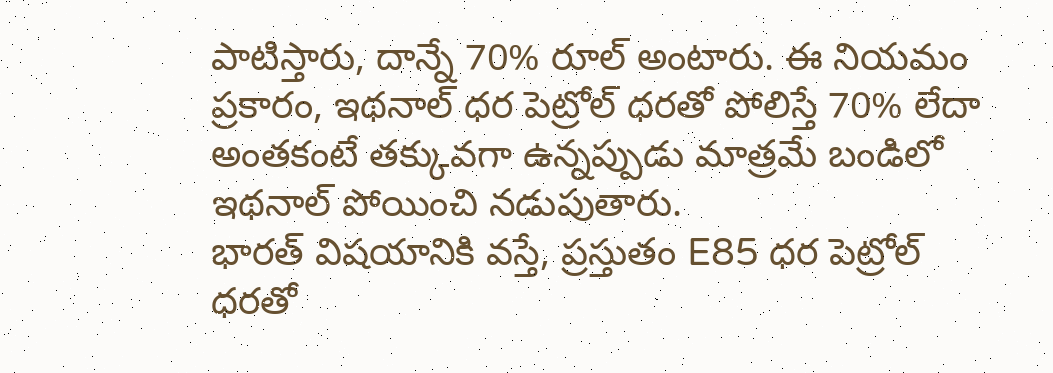పాటిస్తారు, దాన్నే 70% రూల్ అంటారు. ఈ నియమం ప్రకారం, ఇథనాల్ ధర పెట్రోల్ ధరతో పోలిస్తే 70% లేదా అంతకంటే తక్కువగా ఉన్నప్పుడు మాత్రమే బండిలో ఇథనాల్ పోయించి నడుపుతారు.
భారత్ విషయానికి వస్తే, ప్రస్తుతం E85 ధర పెట్రోల్ ధరతో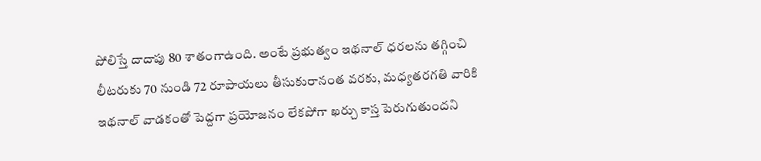పోలిస్తే దాదాపు 80 శాతంగాఉంది. అంటే ప్రభుత్వం ఇథనాల్ ధరలను తగ్గించి లీటరుకు 70 నుండి 72 రూపాయలు తీసుకురానంత వరకు, మధ్యతరగతి వారికి ఇథనాల్ వాడకంతో పెద్దగా ప్రయోజనం లేకపోగా ఖర్చు కాస్త పెరుగుతుందని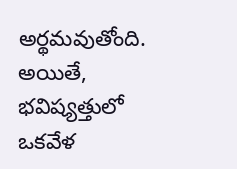అర్థమవుతోంది. అయితే, భవిష్యత్తులో ఒకవేళ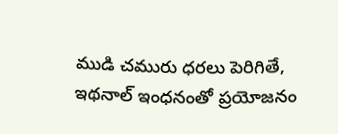ముడి చమురు ధరలు పెరిగితే, ఇథనాల్ ఇంధనంతో ప్రయోజనం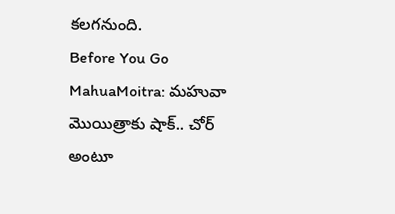కలగనుంది.
Before You Go
MahuaMoitra: మహువా మొయిత్రాకు షాక్.. చోర్ అంటూ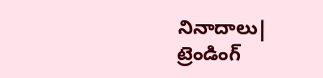నినాదాలు|
ట్రెండింగ్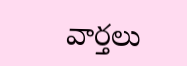వార్తలు